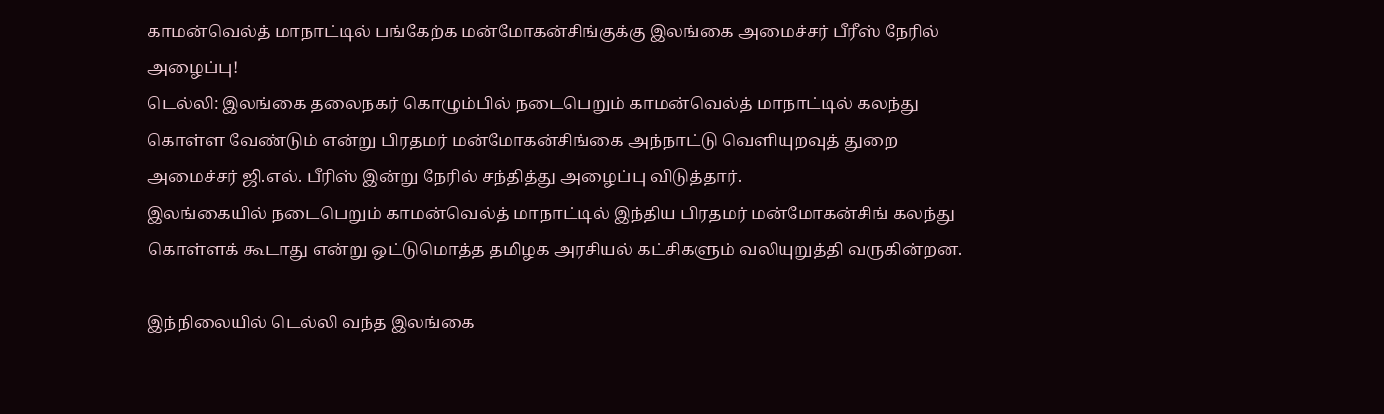காமன்வெல்த் மாநாட்டில் பங்கேற்க மன்மோகன்சிங்குக்கு இலங்கை அமைச்சர் பீரீஸ் நேரில் அழைப்பு!
டெல்லி: இலங்கை தலைநகர் கொழும்பில் நடைபெறும் காமன்வெல்த் மாநாட்டில் கலந்து கொள்ள வேண்டும் என்று பிரதமர் மன்மோகன்சிங்கை அந்நாட்டு வெளியுறவுத் துறை அமைச்சர் ஜி.எல். பீரிஸ் இன்று நேரில் சந்தித்து அழைப்பு விடுத்தார்.
இலங்கையில் நடைபெறும் காமன்வெல்த் மாநாட்டில் இந்திய பிரதமர் மன்மோகன்சிங் கலந்து கொள்ளக் கூடாது என்று ஒட்டுமொத்த தமிழக அரசியல் கட்சிகளும் வலியுறுத்தி வருகின்றன.

இந்நிலையில் டெல்லி வந்த இலங்கை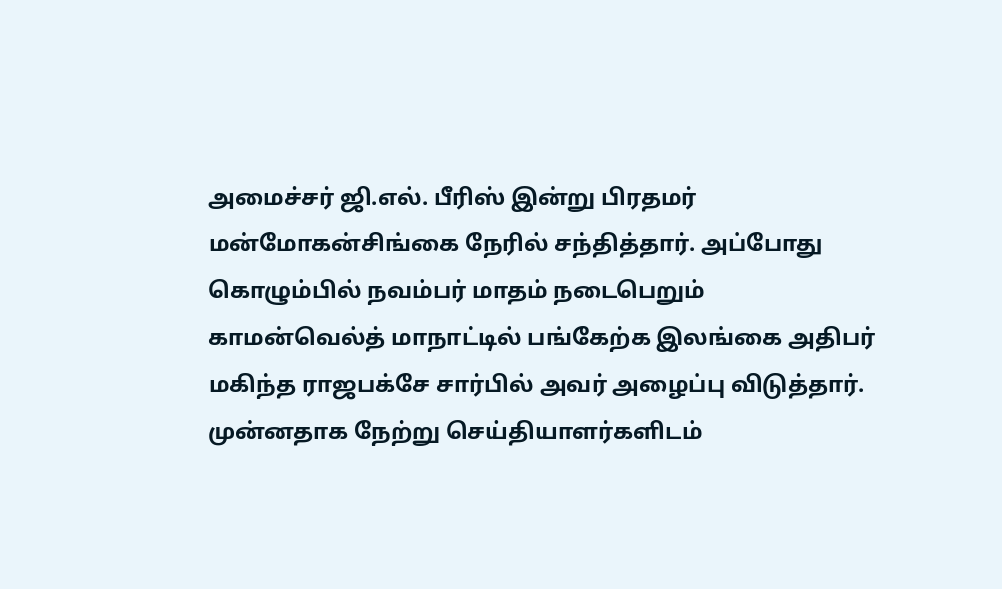அமைச்சர் ஜி.எல். பீரிஸ் இன்று பிரதமர் மன்மோகன்சிங்கை நேரில் சந்தித்தார். அப்போது கொழும்பில் நவம்பர் மாதம் நடைபெறும் காமன்வெல்த் மாநாட்டில் பங்கேற்க இலங்கை அதிபர் மகிந்த ராஜபக்சே சார்பில் அவர் அழைப்பு விடுத்தார்.
முன்னதாக நேற்று செய்தியாளர்களிடம்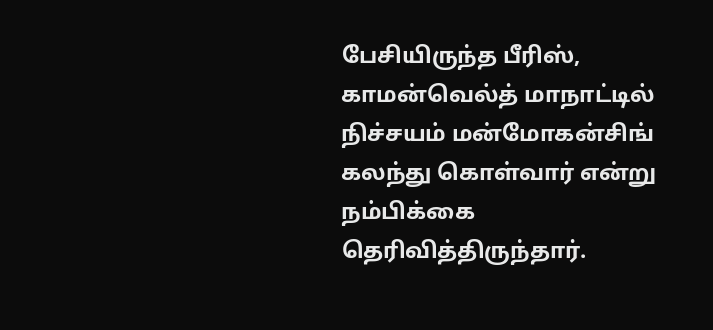பேசியிருந்த பீரிஸ், காமன்வெல்த் மாநாட்டில் நிச்சயம் மன்மோகன்சிங் கலந்து கொள்வார் என்று நம்பிக்கை தெரிவித்திருந்தார்.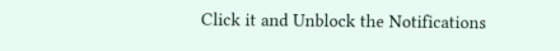Click it and Unblock the Notifications